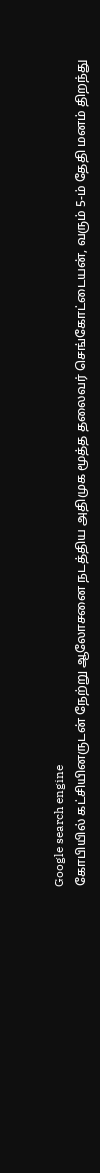Google search engine
கோபியில் கட்சியினருடன் நேற்று ஆலோசனை நடத்திய அதிமுக மூத்த தலைவர் செங்கோட்டையன், வரும் 5-ம் தேதி மனம் திறந்து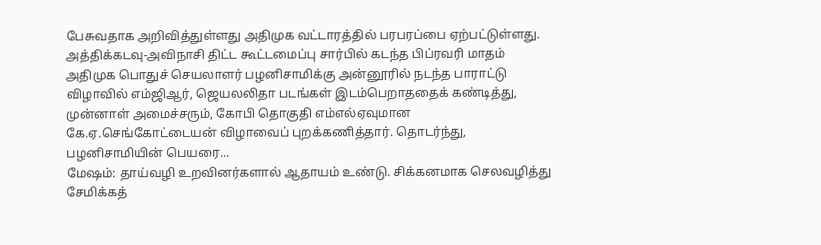பேசுவதாக அறிவித்துள்ளது அதிமுக வட்டாரத்தில் பரபரப்பை ஏற்பட்டுள்ளது. அத்திக்கடவு-அவிநாசி திட்ட கூட்டமைப்பு சார்பில் கடந்த பிப்ரவரி மாதம் அதிமுக பொதுச் செயலாளர் பழனிசாமிக்கு அன்னூரில் நடந்த பாராட்டு விழாவில் எம்ஜிஆர், ஜெயலலிதா படங்கள் இடம்பெறாததைக் கண்டித்து, முன்னாள் அமைச்சரும், கோபி தொகுதி எம்எல்ஏவுமான கே.ஏ.செங்கோட்டையன் விழாவைப் புறக்கணித்தார். தொடர்ந்து, பழனிசாமியின் பெயரை...
மேஷம்: தாய்வழி உறவினர்களால் ஆதாயம் உண்டு. சிக்கனமாக செலவழித்து சேமிக்கத்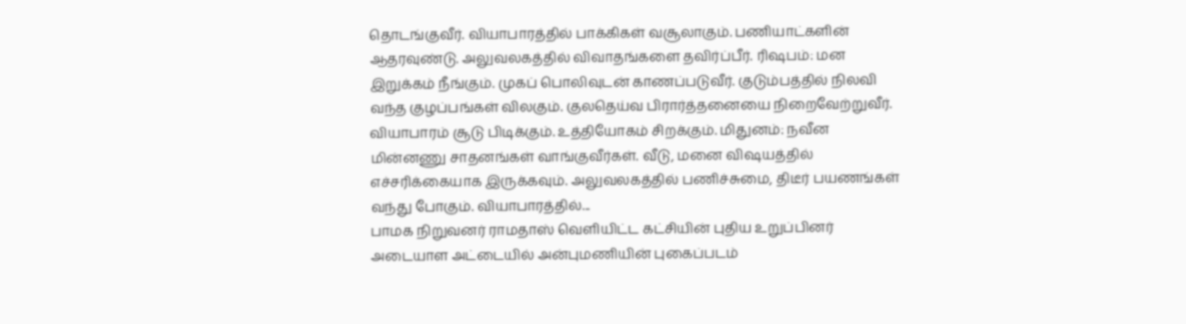தொடங்குவீர். வியாபாரத்தில் பாக்கிகள் வசூலாகும். பணியாட்களின் ஆதரவுண்டு. அலுவலகத்தில் விவாதங்களை தவிர்ப்பீர். ரிஷபம்: மன இறுக்கம் நீங்கும். முகப் பொலிவுடன் காணப்படுவீர். குடும்பத்தில் நிலவி வந்த குழப்பங்கள் விலகும். குலதெய்வ பிரார்த்தனையை நிறைவேற்றுவீர். வியாபாரம் சூடு பிடிக்கும். உத்தியோகம் சிறக்கும். மிதுனம்: நவீன மின்னணு சாதனங்கள் வாங்குவீர்கள். வீடு, மனை விஷயத்தில் எச்சரிக்கையாக இருக்கவும். அலுவலகத்தில் பணிச்சுமை, திடீர் பயணங்கள் வந்து போகும். வியாபாரத்தில்...
பாமக நிறுவனர் ராமதாஸ் வெளியிட்ட கட்சியின் புதிய உறுப்பினர் அடையாள அட்டையில் அன்புமணியின் புகைப்படம்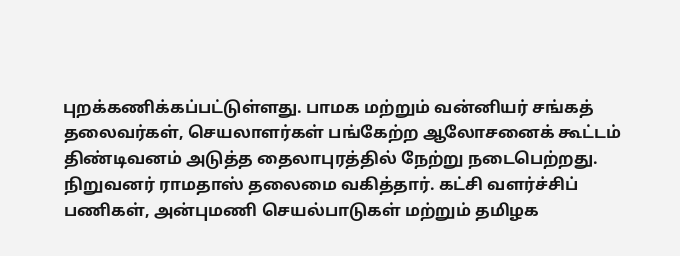புறக்கணிக்கப்பட்டுள்ளது. பாமக மற்றும் வன்னியர் சங்கத் தலைவர்கள், செயலாளர்கள் பங்கேற்ற ஆலோசனைக் கூட்டம் திண்டிவனம் அடுத்த தைலாபுரத்தில் நேற்று நடைபெற்றது. நிறுவனர் ராமதாஸ் தலைமை வகித்தார். கட்சி வளர்ச்சிப் பணிகள், அன்புமணி செயல்பாடுகள் மற்றும் தமிழக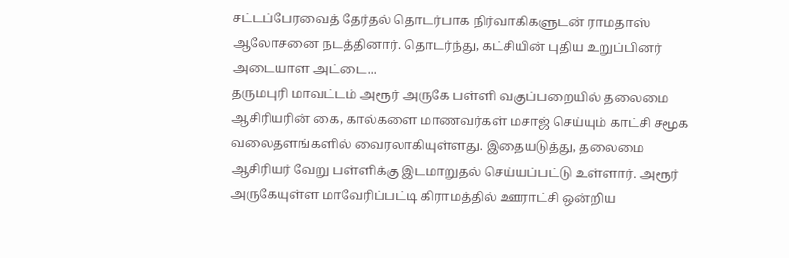சட்டப்பேரவைத் தேர்தல் தொடர்பாக நிர்வாகிகளுடன் ராமதாஸ் ஆலோசனை நடத்தினார். தொடர்ந்து, கட்சியின் புதிய உறுப்பினர் அடையாள அட்டை...
தருமபுரி மாவட்டம் அரூர் அருகே பள்ளி வகுப்பறையில் தலைமை ஆசிரியரின் கை, கால்களை மாணவர்கள் மசாஜ் செய்யும் காட்சி சமூக வலைதளங்களில் வைரலாகியுள்ளது. இதையடுத்து, தலைமை ஆசிரியர் வேறு பள்ளிக்கு இடமாறுதல் செய்யப்பட்டு உள்ளார். அரூர் அருகேயுள்ள மாவேரிப்பட்டி கிராமத்தில் ஊராட்சி ஒன்றிய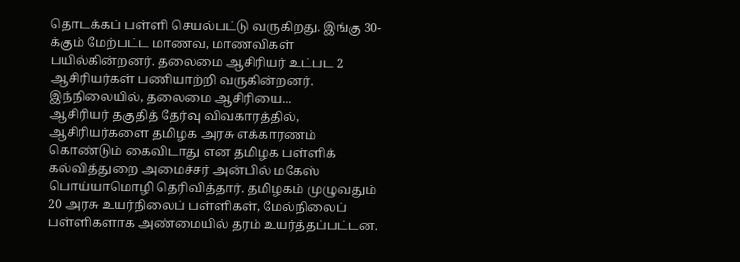தொடக்கப் பள்ளி செயல்பட்டு வருகிறது. இங்கு 30-க்கும் மேற்பட்ட மாணவ, மாணவிகள் பயில்கின்றனர். தலைமை ஆசிரியர் உட்பட 2 ஆசிரியர்கள் பணியாற்றி வருகின்றனர். இந்நிலையில், தலைமை ஆசிரியை...
ஆசிரியர் தகுதித் தேர்வு விவகாரத்தில், ஆசிரியர்களை தமிழக அரசு எக்காரணம் கொண்டும் கைவிடாது என தமிழக பள்ளிக் கல்வித்துறை அமைச்சர் அன்பில் மகேஸ் பொய்யாமொழி தெரிவித்தார். தமிழகம் முழுவதும் 20 அரசு உயர்நிலைப் பள்ளிகள், மேல்நிலைப் பள்ளிகளாக அண்மையில் தரம் உயர்த்தப்பட்டன.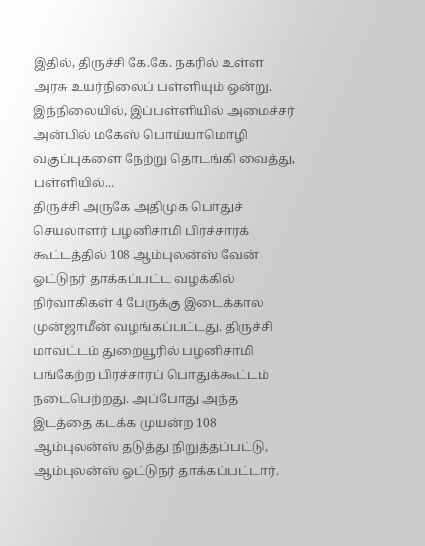இதில், திருச்சி கே.கே. நகரில் உள்ள அரசு உயர்நிலைப் பள்ளியும் ஒன்று. இந்நிலையில், இப்பள்ளியில் அமைச்சர் அன்பில் மகேஸ் பொய்யாமொழி வகுப்புகளை நேற்று தொடங்கி வைத்து, பள்ளியில்...
திருச்சி அருகே அதிமுக பொதுச் செயலாளர் பழனிசாமி பிரச்சாரக் கூட்டத்தில் 108 ஆம்புலன்ஸ் வேன் ஓட்டுநர் தாக்கப்பட்ட வழக்கில் நிர்வாகிகள் 4 பேருக்கு இடைக்கால முன்ஜாமீன் வழங்கப்பட்டது. திருச்சி மாவட்டம் துறையூரில் பழனிசாமி பங்கேற்ற பிரச்சாரப் பொதுக்கூட்டம் நடைபெற்றது. அப்போது அந்த இடத்தை கடக்க முயன்ற 108 ஆம்புலன்ஸ் தடுத்து நிறுத்தப்பட்டு, ஆம்புலன்ஸ் ஓட்டுநர் தாக்கப்பட்டார்.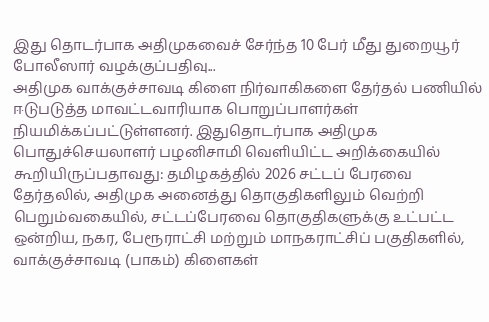இது தொடர்பாக அதிமுகவைச் சேர்ந்த 10 பேர் மீது துறையூர் போலீஸார் வழக்குப்பதிவு...
அதிமுக வாக்குச்சாவடி கிளை நிர்வாகிகளை தேர்தல் பணியில் ஈடுபடுத்த மாவட்டவாரியாக பொறுப்பாளர்கள் நியமிக்கப்பட்டுள்ளனர். இதுதொடர்பாக அதிமுக பொதுச்செயலாளர் பழனிசாமி வெளியிட்ட அறிக்கையில் கூறியிருப்பதாவது: தமிழகத்தில் 2026 சட்டப் பேரவை தேர்தலில், அதிமுக அனைத்து தொகுதிகளிலும் வெற்றி பெறும்வகையில், சட்டப்பேரவை தொகுதிகளுக்கு உட்பட்ட ஒன்றிய, நகர, பேரூராட்சி மற்றும் மாநகராட்சிப் பகுதிகளில், வாக்குச்சாவடி (பாகம்) கிளைகள்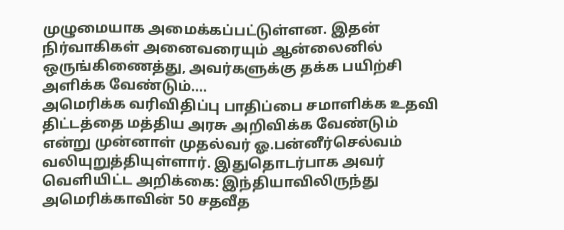முழுமையாக அமைக்கப்பட்டுள்ளன. இதன் நிர்வாகிகள் அனைவரையும் ஆன்லைனில் ஒருங்கிணைத்து, அவர்களுக்கு தக்க பயிற்சி அளிக்க வேண்டும்....
அமெரிக்க வரிவிதிப்பு பாதிப்பை சமாளிக்க உதவி திட்டத்தை மத்திய அரசு அறிவிக்க வேண்டும் என்று முன்னாள் முதல்வர் ஓ.பன்னீர்செல்வம் வலியுறுத்தியுள்ளார். இதுதொடர்பாக அவர் வெளியிட்ட அறிக்கை: இந்தியாவிலிருந்து அமெரிக்காவின் 50 சதவீத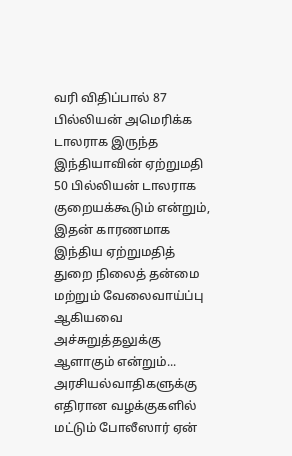வரி விதிப்பால் 87 பில்லியன் அமெரிக்க டாலராக இருந்த இந்தியாவின் ஏற்றுமதி 50 பில்லியன் டாலராக குறையக்கூடும் என்றும், இதன் காரணமாக இந்திய ஏற்றுமதித் துறை நிலைத் தன்மை மற்றும் வேலைவாய்ப்பு ஆகியவை அச்சுறுத்தலுக்கு ஆளாகும் என்றும்...
அரசியல்வாதிகளுக்கு எதிரான வழக்குகளில் மட்டும் போலீஸார் ஏன்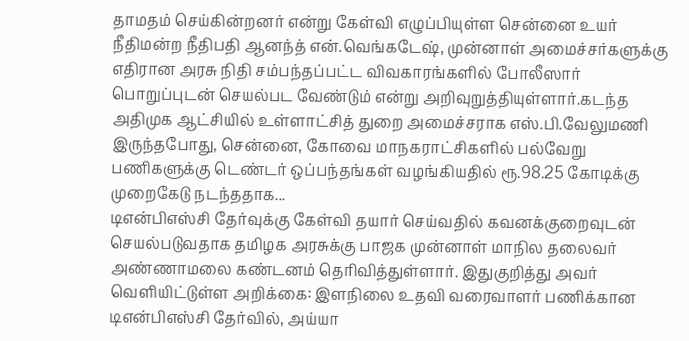தாமதம் செய்கின்றனர் என்று கேள்வி எழுப்பியுள்ள சென்னை உயர் நீதிமன்ற நீதிபதி ஆனந்த் என்.வெங்கடேஷ், முன்னாள் அமைச்சர்களுக்கு எதிரான அரசு நிதி சம்பந்தப்பட்ட விவகாரங்களில் போலீஸார் பொறுப்புடன் செயல்பட வேண்டும் என்று அறிவுறுத்தியுள்ளார்.கடந்த அதிமுக ஆட்சியில் உள்ளாட்சித் துறை அமைச்சராக எஸ்.பி.வேலுமணி இருந்தபோது, சென்னை, கோவை மாநகராட்சிகளில் பல்வேறு பணிகளுக்கு டெண்டர் ஒப்பந்தங்கள் வழங்கியதில் ரூ.98.25 கோடிக்கு முறைகேடு நடந்ததாக...
டிஎன்பிஎஸ்சி தேர்வுக்கு கேள்வி தயார் செய்வதில் கவனக்குறைவுடன் செயல்படுவதாக தமிழக அரசுக்கு பாஜக முன்னாள் மாநில தலைவர் அண்ணாமலை கண்டனம் தெரிவித்துள்ளார். இதுகுறித்து அவர் வெளியிட்டுள்ள அறிக்கை: இளநிலை உதவி வரைவாளர் பணிக்கான டிஎன்பிஎஸ்சி தேர்வில், அய்யா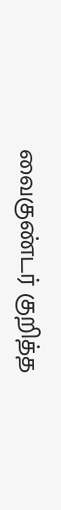வைகுண்டர் குறித்த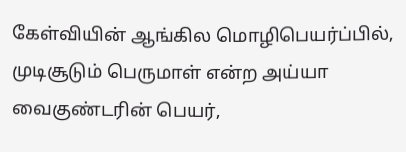கேள்வியின் ஆங்கில மொழிபெயர்ப்பில், முடிசூடும் பெருமாள் என்ற அய்யா வைகுண்டரின் பெயர்,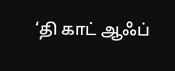‘தி காட் ஆஃப்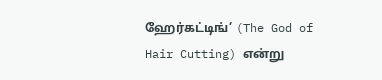ஹேர்கட்டிங்’ (The God of Hair Cutting) என்று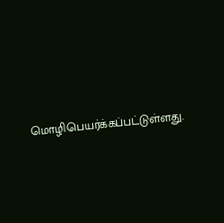மொழிபெயர்க்கப்பட்டுள்ளது.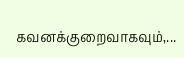கவனக்குறைவாகவும்,...